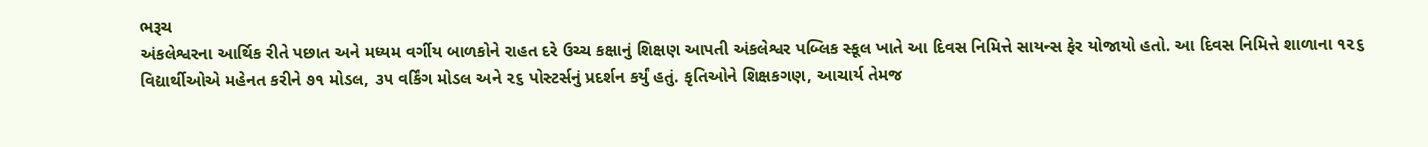ભરૂચ
અંકલેશ્વરના આર્થિક રીતે પછાત અને મધ્યમ વર્ગીય બાળકોને રાહત દરે ઉચ્ચ કક્ષાનું શિક્ષણ આપતી અંકલેશ્વર પબ્લિક સ્કૂલ ખાતે આ દિવસ નિમિત્તે સાયન્સ ફેર યોજાયો હતો. આ દિવસ નિમિત્તે શાળાના ૧૨૬ વિદ્યાર્થીઓએ મહેનત કરીને ૭૧ મોડલ, ૩૫ વર્કિંગ મોડલ અને ૨૬ પોસ્ટર્સનું પ્રદર્શન કર્યું હતું. કૃતિઓને શિક્ષકગણ, આચાર્ય તેમજ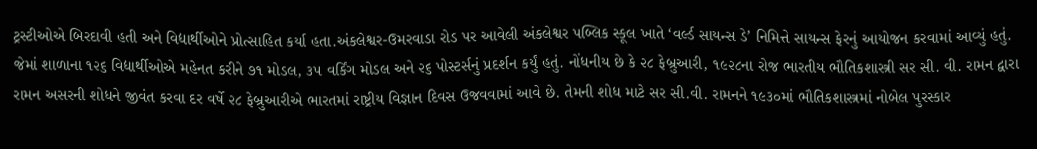ટ્રસ્ટીઓએ બિરદાવી હતી અને વિદ્યાર્થીઓને પ્રોત્સાહિત કર્યા હતા.અંકલેશ્વર-ઉમરવાડા રોડ પર આવેલી અંકલેશ્વર પબ્લિક સ્કૂલ ખાતે ‘વર્લ્ડ સાયન્સ ડે’ નિમિત્તે સાયન્સ ફેરનું આયોજન કરવામાં આવ્યું હતું. જેમાં શાળાના ૧૨૬ વિદ્યાર્થીઓએ મહેનત કરીને ૭૧ મોડલ, ૩૫ વર્કિંગ મોડલ અને ૨૬ પોસ્ટર્સનું પ્રદર્શન કર્યું હતું. નોંધનીય છે કે ૨૮ ફેબ્રુઆરી, ૧૯૨૮ના રોજ ભારતીય ભૌતિકશાસ્ત્રી સર સી. વી. રામન દ્વારા રામન અસરની શોધને જીવંત કરવા દર વર્ષે ૨૮ ફેબ્રુઆરીએ ભારતમાં રાષ્ટ્રીય વિજ્ઞાન દિવસ ઉજવવામાં આવે છે. તેમની શોધ માટે સર સી.વી. રામનને ૧૯૩૦માં ભૌતિકશાસ્ત્રમાં નોબેલ પુરસ્કાર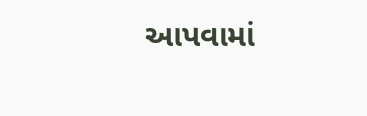આપવામાં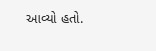આવ્યો હતો.